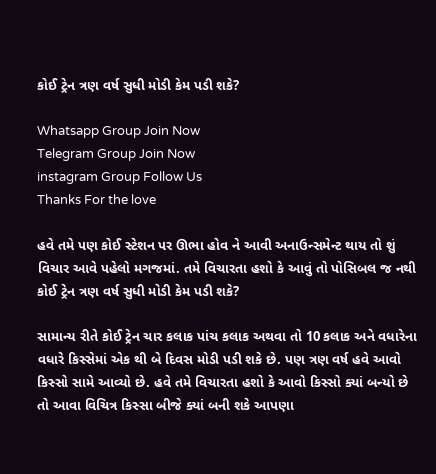કોઈ ટ્રેન ત્રણ વર્ષ સુધી મોડી કેમ પડી શકે?

Whatsapp Group Join Now
Telegram Group Join Now
instagram Group Follow Us
Thanks For the love

હવે તમે પણ કોઈ સ્ટેશન પર ઊભા હોવ ને આવી અનાઉન્સમેન્ટ થાય તો શું વિચાર આવે પહેલો મગજમાં. તમે વિચારતા હશો કે આવું તો પોસિબલ જ નથી કોઈ ટ્રેન ત્રણ વર્ષ સુધી મોડી કેમ પડી શકે?

સામાન્ય રીતે કોઈ ટ્રેન ચાર કલાક પાંચ કલાક અથવા તો 10 કલાક અને વધારેના વધારે કિસ્સેમાં એક થી બે દિવસ મોડી પડી શકે છે. પણ ત્રણ વર્ષ હવે આવો કિસ્સો સામે આવ્યો છે. હવે તમે વિચારતા હશો કે આવો કિસ્સો ક્યાં બન્યો છે તો આવા વિચિત્ર કિસ્સા બીજે ક્યાં બની શકે આપણા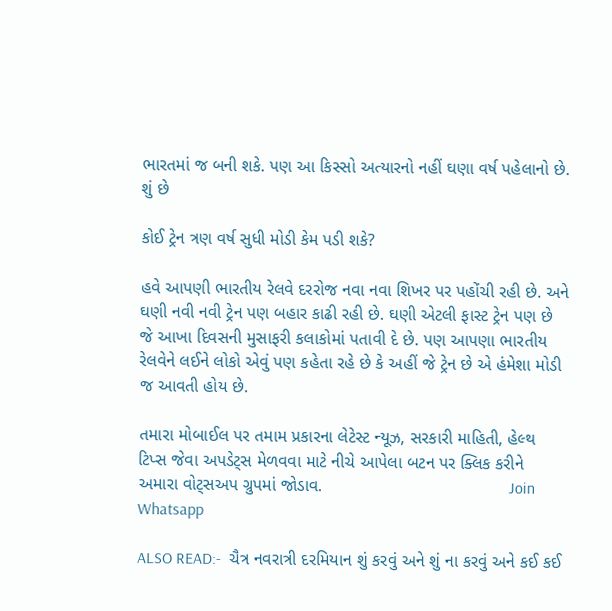ભારતમાં જ બની શકે. પણ આ કિસ્સો અત્યારનો નહીં ઘણા વર્ષ પહેલાનો છે. શું છે

કોઈ ટ્રેન ત્રણ વર્ષ સુધી મોડી કેમ પડી શકે?

હવે આપણી ભારતીય રેલવે દરરોજ નવા નવા શિખર પર પહોંચી રહી છે. અને ઘણી નવી નવી ટ્રેન પણ બહાર કાઢી રહી છે. ઘણી એટલી ફાસ્ટ ટ્રેન પણ છે જે આખા દિવસની મુસાફરી કલાકોમાં પતાવી દે છે. પણ આપણા ભારતીય રેલવેને લઈને લોકો એવું પણ કહેતા રહે છે કે અહીં જે ટ્રેન છે એ હંમેશા મોડી જ આવતી હોય છે.

તમારા મોબાઈલ પર તમામ પ્રકારના લેટેસ્ટ ન્યૂઝ, સરકારી માહિતી, હેલ્થ ટિપ્સ જેવા અપડેટ્સ મેળવવા માટે નીચે આપેલા બટન પર ક્લિક કરીને અમારા વોટ્સઅપ ગ્રુપમાં જોડાવ.                                       Join Whatsapp

ALSO READ:-  ચૈત્ર નવરાત્રી દરમિયાન શું કરવું અને શું ના કરવું અને કઈ કઈ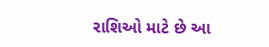રાશિઓ માટે છે આ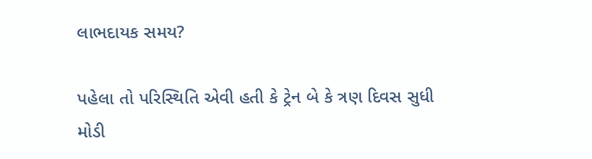લાભદાયક સમય?

પહેલા તો પરિસ્થિતિ એવી હતી કે ટ્રેન બે કે ત્રણ દિવસ સુધી મોડી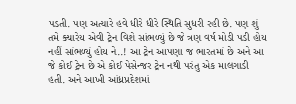પડતી. પણ અત્યારે હવે ધીરે ધીરે સ્થિતિ સુધરી રહી છે. પણ શું તમે ક્યારેય એવી ટ્રેન વિશે સાંભળ્યું છે જે ત્રણ વર્ષ મોડી પડી હોય નહીં સાંભળ્યું હોય ને..! આ ટ્રેન આપણા જ ભારતમાં છે અને આ જે કોઈ ટ્રેન છે એ કોઈ પેસેન્જર ટ્રેન નથી પરંતુ એક માલગાડી હતી. અને આખી આંધ્રપ્રદેશમાં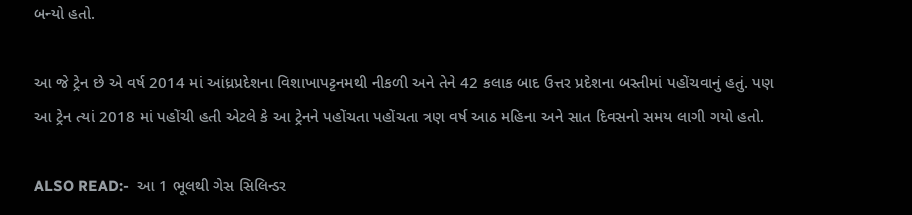બન્યો હતો.

આ જે ટ્રેન છે એ વર્ષ 2014 માં આંધ્રપ્રદેશના વિશાખાપટ્ટનમથી નીકળી અને તેને 42 કલાક બાદ ઉત્તર પ્રદેશના બસ્તીમાં પહોંચવાનું હતું. પણ આ ટ્રેન ત્યાં 2018 માં પહોંચી હતી એટલે કે આ ટ્રેનને પહોંચતા પહોંચતા ત્રણ વર્ષ આઠ મહિના અને સાત દિવસનો સમય લાગી ગયો હતો.

ALSO READ:-  આ 1 ભૂલથી ગેસ સિલિન્ડર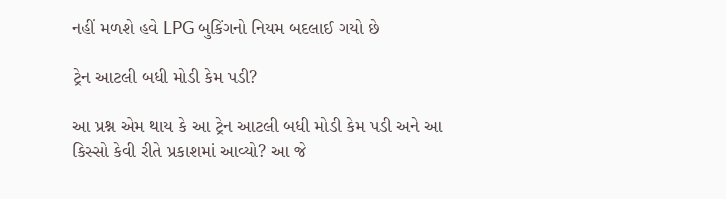નહીં મળશે હવે LPG બુકિંગનો નિયમ બદલાઈ ગયો છે

ટ્રેન આટલી બધી મોડી કેમ પડી?

આ પ્રશ્ન એમ થાય કે આ ટ્રેન આટલી બધી મોડી કેમ પડી અને આ કિસ્સો કેવી રીતે પ્રકાશમાં આવ્યો? આ જે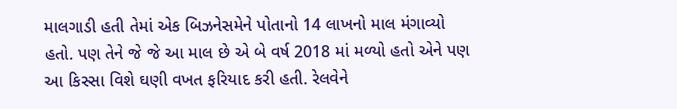માલગાડી હતી તેમાં એક બિઝનેસમેને પોતાનો 14 લાખનો માલ મંગાવ્યો હતો. પણ તેને જે જે આ માલ છે એ બે વર્ષ 2018 માં મળ્યો હતો એને પણ આ કિસ્સા વિશે ઘણી વખત ફરિયાદ કરી હતી. રેલવેને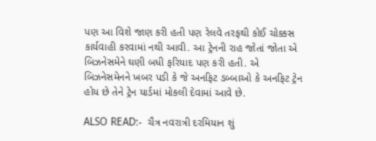પણ આ વિશે જાણ કરી હતી પણ રેલવે તરફથી કોઈ ચોક્કસ કાર્યવાહી કરવામાં નથી આવી. આ ટ્રેનની રાહ જોતાં જોતા એ બિઝનેસમેને ઘણી બધી ફરિયાદ પણ કરી હતી. એ બિઝનેસમેનને ખબર પડી કે જે અનફિટ ડબ્બાઓ કે અનફિટ ટ્રેન હોય છે તેને ટ્રેન યાર્ડમાં મોકલી દેવામાં આવે છે.

ALSO READ:-  ચૈત્ર નવરાત્રી દરમિયાન શું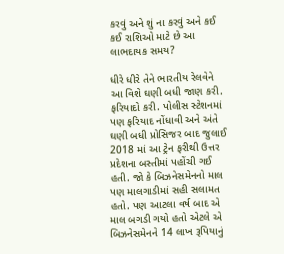કરવું અને શું ના કરવું અને કઈ કઈ રાશિઓ માટે છે આ લાભદાયક સમય?

ધીરે ધીરે તેને ભારતીય રેલવેને આ વિશે ઘણી બધી જાણ કરી. ફરિયાદો કરી. પોલીસ સ્ટેશનમાં પણ ફરિયાદ નોંધાવી અને અંતે ઘણી બધી પ્રોસિજર બાદ જુલાઈ 2018 માં આ ટ્રેન ફરીથી ઉત્તર પ્રદેશના બસ્તીમાં પહોંચી ગઈ હતી. જો કે બિઝનેસમેનનો માલ પણ માલગાડીમાં સહી સલામત હતો. પણ આટલા વર્ષ બાદ એ માલ બગડી ગયો હતો એટલે એ બિઝનેસમેનને 14 લાખ રૂપિયાનું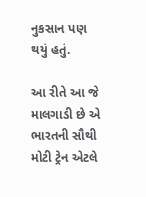નુકસાન પણ થયું હતું.

આ રીતે આ જે માલગાડી છે એ ભારતની સૌથી મોટી ટ્રેન એટલે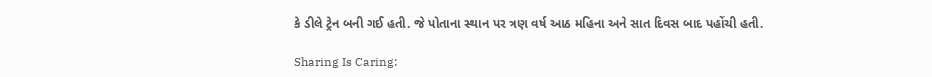કે ડીલે ટ્રેન બની ગઈ હતી. જે પોતાના સ્થાન પર ત્રણ વર્ષ આઠ મહિના અને સાત દિવસ બાદ પહોંચી હતી.

Sharing Is Caring: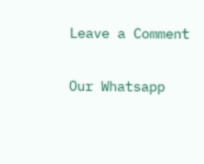Leave a Comment

Our Whatsapp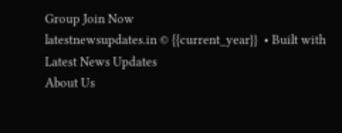Group Join Now
latestnewsupdates.in © {{current_year}}  • Built with Latest News Updates
About Us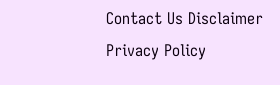Contact Us Disclaimer Privacy Policy